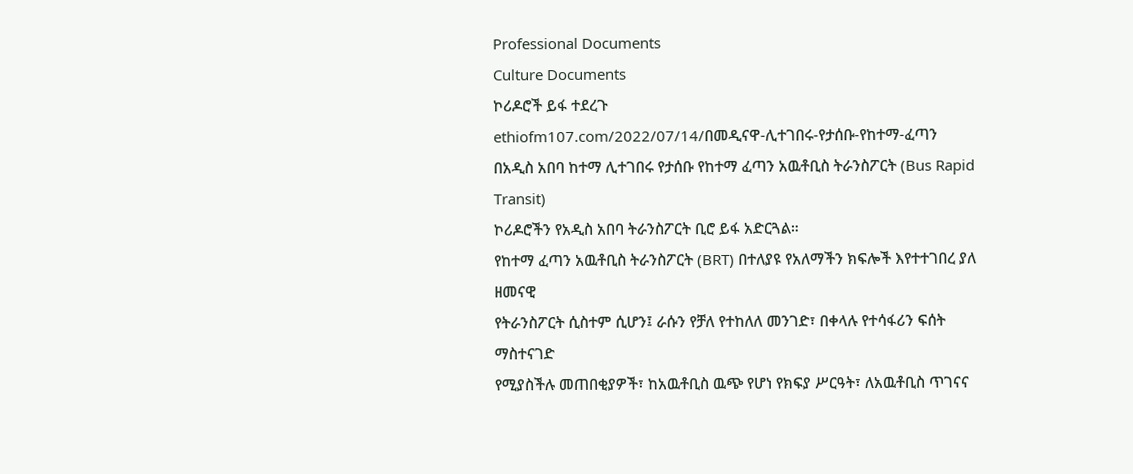Professional Documents
Culture Documents
ኮሪዶሮች ይፋ ተደረጉ
ethiofm107.com/2022/07/14/በመዲናዋ-ሊተገበሩ-የታሰቡ-የከተማ-ፈጣን
በአዲስ አበባ ከተማ ሊተገበሩ የታሰቡ የከተማ ፈጣን አዉቶቢስ ትራንስፖርት (Bus Rapid Transit)
ኮሪዶሮችን የአዲስ አበባ ትራንስፖርት ቢሮ ይፋ አድርጓል።
የከተማ ፈጣን አዉቶቢስ ትራንስፖርት (BRT) በተለያዩ የአለማችን ክፍሎች እየተተገበረ ያለ ዘመናዊ
የትራንስፖርት ሲስተም ሲሆን፤ ራሱን የቻለ የተከለለ መንገድ፣ በቀላሉ የተሳፋሪን ፍሰት ማስተናገድ
የሚያስችሉ መጠበቂያዎች፣ ከአዉቶቢስ ዉጭ የሆነ የክፍያ ሥርዓት፣ ለአዉቶቢስ ጥገናና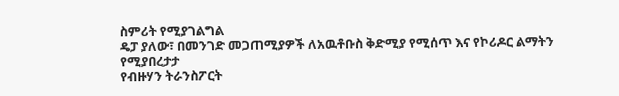ስምሪት የሚያገልግል
ዴፓ ያለው፣ በመንገድ መጋጠሚያዎች ለአዉቶቡስ ቅድሚያ የሚሰጥ እና የኮሪዶር ልማትን የሚያበረታታ
የብዙሃን ትራንስፖርት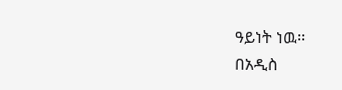ዓይነት ነዉ፡፡
በአዲስ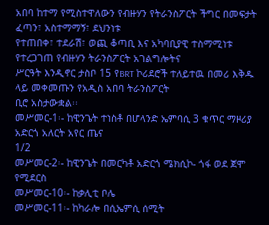አበባ ከተማ የሚስተዋለውን የብዙሃን የትራንስፖርት ችግር በመፍታት ፈጣን፣ አስተማማኝ፣ ደህንነቱ
የተጠበቀ፣ ተደራሽ፣ ወጪ ቆጣቢ እና አካባቢያዊ ተስማሚነቱ የተረጋገጠ የብዙሃን ትራንስፖርት አገልግሎትና
ሥርዓት እንዲኖር ታስቦ 15 የBRT ኮሪደሮች ተለይተዉ በመሪ እቅዱ ላይ መቀመጡን የአዲስ አበባ ትራንስፖርት
ቢሮ አስታውቋል፡፡
መሥመር-1፡- ከዊንጌት ተነስቶ በሆላንድ ኤምባሲ 3 ቁጥር ማዞሪያ አድርጎ አለርት አየር ጤና
1/2
መሥመር-2፡- ከዊንጌት በመርካቶ አድርጎ ሜክሲኮ- ጎፋ ወደ ጀሞ የሚደርስ
መሥመር-10፡- ከቃሊቲ ቦሌ
መሥመር-11፡- ከካራሎ በሲኤምሲ ሰሚት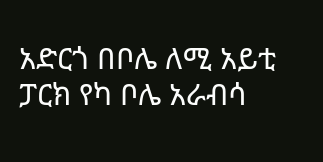አድርጎ በቦሌ ለሚ አይቲ ፓርክ የካ ቦሌ አራብሳ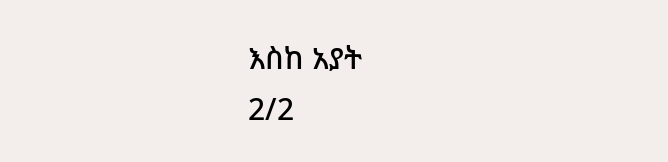እስከ አያት
2/2